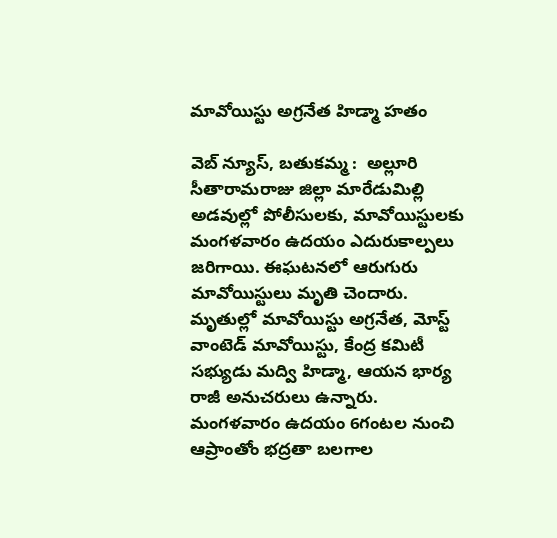మావోయిస్టు అగ్రనేత హిడ్మా హతం

వెబ్ న్యూస్, బతుకమ్మ :  అల్లూరి సీతారామరాజు జిల్లా మారేడుమిల్లి అడవుల్లో పోలీసులకు, మావోయిస్టులకు మంగళవారం ఉదయం ఎదురుకాల్పలు జరిగాయి. ఈఘటనలో ఆరుగురు మావోయిస్టులు మృతి చెందారు. మృతుల్లో మావోయిస్టు అగ్రనేత, మోస్ట్ వాంటెడ్ మావోయిస్టు, కేంద్ర కమిటీ సభ్యుడు మద్వి హిడ్మా, ఆయన భార్య రాజీ అనుచరులు ఉన్నారు. మంగళవారం ఉదయం 6గంటల నుంచి ఆప్రాంతోం భద్రతా బలగాల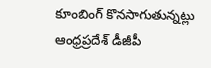కూంబింగ్ కొనసాగుతున్నట్లు ఆంధ్రప్రదేశ్ డీజీపీ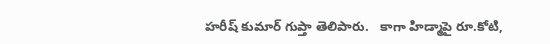హరీష్ కుమార్ గుప్తా తెలిపారు.   కాగా హిడ్మాపై రూ.కోటి,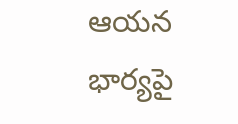ఆయన భార్యపై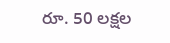రూ. 50 లక్షల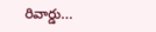రివార్డు...